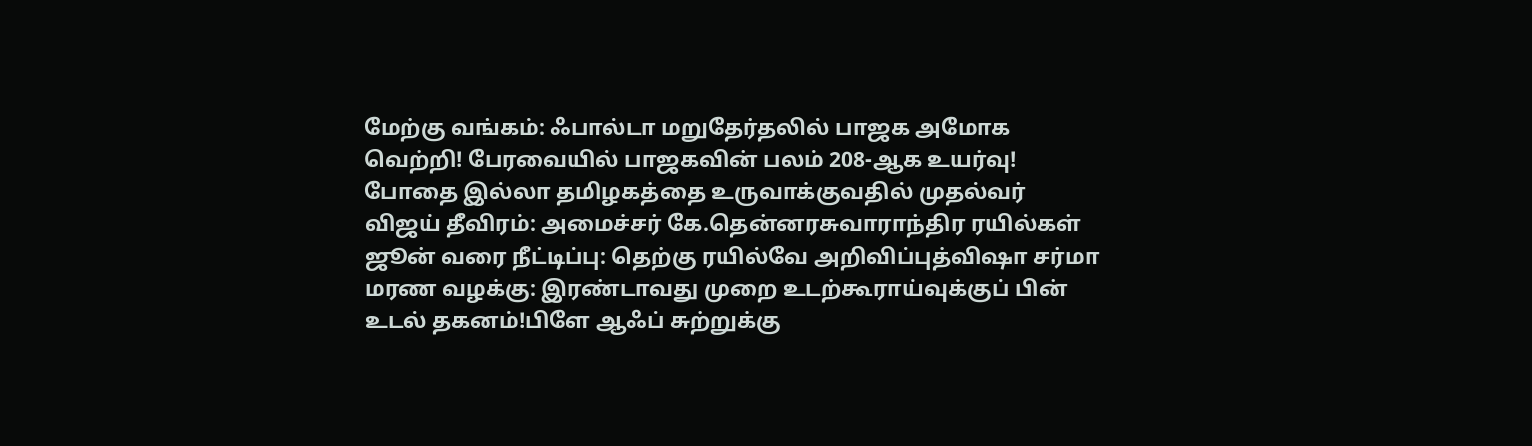மேற்கு வங்கம்: ஃபால்டா மறுதேர்தலில் பாஜக அமோக வெற்றி! பேரவையில் பாஜகவின் பலம் 208-ஆக உயர்வு! போதை இல்லா தமிழகத்தை உருவாக்குவதில் முதல்வர் விஜய் தீவிரம்: அமைச்சர் கே.தென்னரசுவாராந்திர ரயில்கள் ஜூன் வரை நீட்டிப்பு: தெற்கு ரயில்வே அறிவிப்புத்விஷா சர்மா மரண வழக்கு: இரண்டாவது முறை உடற்கூராய்வுக்குப் பின் உடல் தகனம்!பிளே ஆஃப் சுற்றுக்கு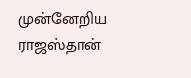முன்னேறிய ராஜஸ்தான்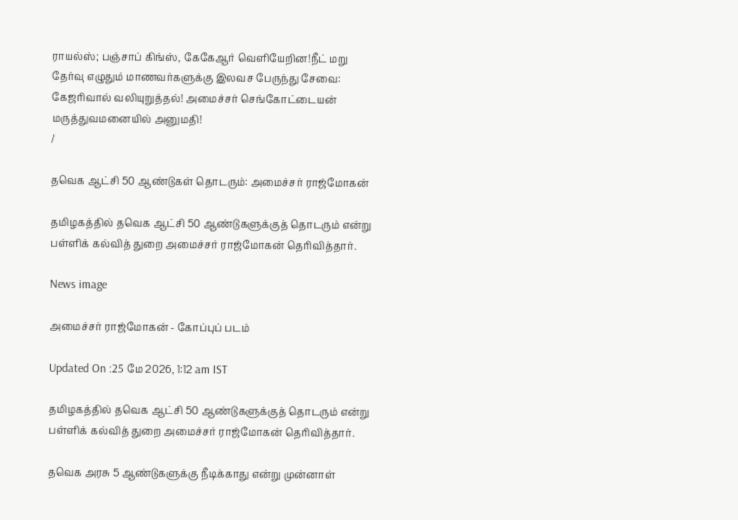ராயல்ஸ்; பஞ்சாப் கிங்ஸ், கேகேஆர் வெளியேறின!நீட் மறு தேர்வு எழுதும் மாணவர்களுக்கு இலவச பேருந்து சேவை: கேஜரிவால் வலியுறுத்தல்! அமைச்சர் செங்கோட்டையன் மருத்துவமனையில் அனுமதி!
/

தவெக ஆட்சி 50 ஆண்டுகள் தொடரும்: அமைச்சர் ராஜ்மோகன்

தமிழகத்தில் தவெக ஆட்சி 50 ஆண்டுகளுக்குத் தொடரும் என்று பள்ளிக் கல்வித் துறை அமைச்சர் ராஜ்மோகன் தெரிவித்தார்.

News image

அமைச்சர் ராஜ்மோகன் - கோப்புப் படம்

Updated On :25 மே 2026, 1:12 am IST

தமிழகத்தில் தவெக ஆட்சி 50 ஆண்டுகளுக்குத் தொடரும் என்று பள்ளிக் கல்வித் துறை அமைச்சர் ராஜ்மோகன் தெரிவித்தார்.

தவெக அரசு 5 ஆண்டுகளுக்கு நீடிக்காது என்று முன்னாள்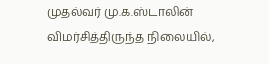முதல்வர் மு.க.ஸ்டாலின் விமர்சித்திருந்த நிலையில்,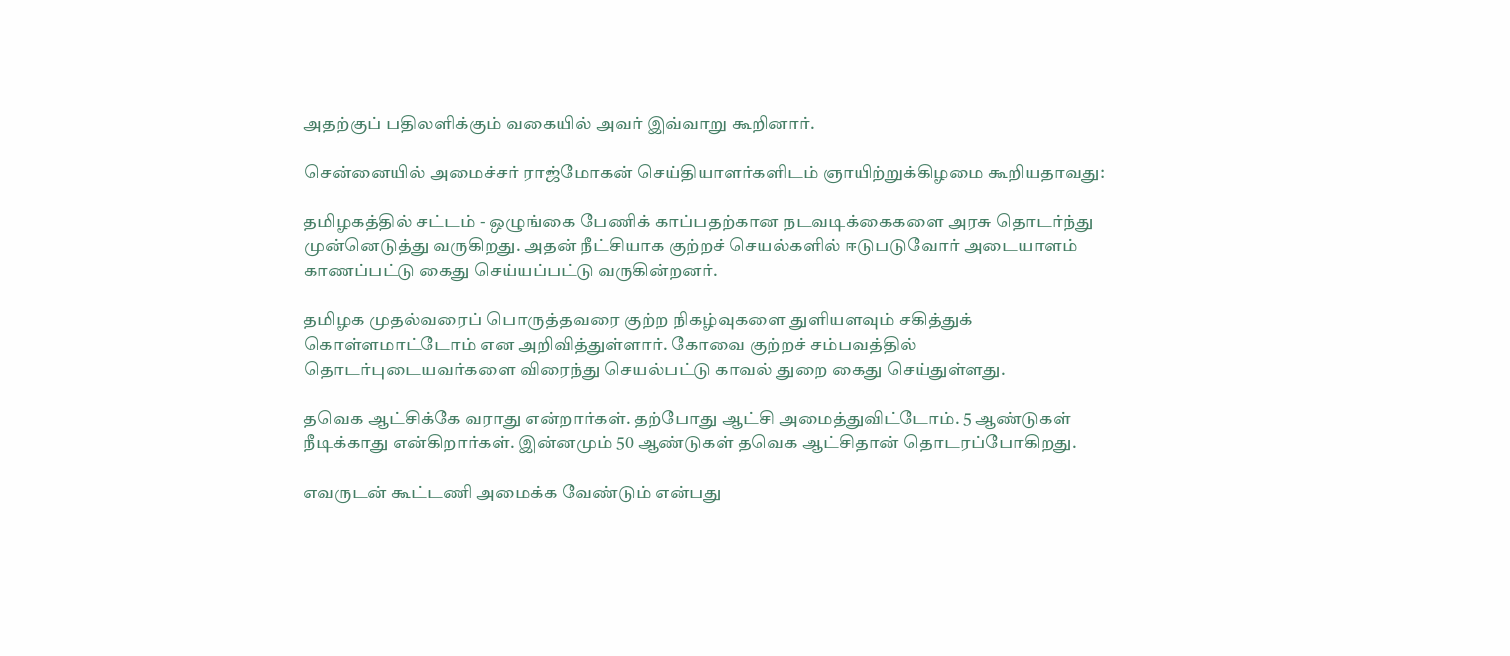அதற்குப் பதிலளிக்கும் வகையில் அவர் இவ்வாறு கூறினார்.

சென்னையில் அமைச்சர் ராஜ்மோகன் செய்தியாளர்களிடம் ஞாயிற்றுக்கிழமை கூறியதாவது:

தமிழகத்தில் சட்டம் - ஒழுங்கை பேணிக் காப்பதற்கான நடவடிக்கைகளை அரசு தொடர்ந்து முன்னெடுத்து வருகிறது. அதன் நீட்சியாக குற்றச் செயல்களில் ஈடுபடுவோர் அடையாளம் காணப்பட்டு கைது செய்யப்பட்டு வருகின்றனர்.

தமிழக முதல்வரைப் பொருத்தவரை குற்ற நிகழ்வுகளை துளியளவும் சகித்துக் கொள்ளமாட்டோம் என அறிவித்துள்ளார். கோவை குற்றச் சம்பவத்தில் தொடர்புடையவர்களை விரைந்து செயல்பட்டு காவல் துறை கைது செய்துள்ளது.

தவெக ஆட்சிக்கே வராது என்றார்கள். தற்போது ஆட்சி அமைத்துவிட்டோம். 5 ஆண்டுகள் நீடிக்காது என்கிறார்கள். இன்னமும் 50 ஆண்டுகள் தவெக ஆட்சிதான் தொடரப்போகிறது.

எவருடன் கூட்டணி அமைக்க வேண்டும் என்பது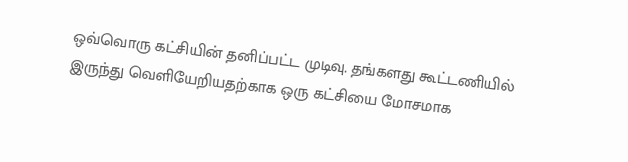ஒவ்வொரு கட்சியின் தனிப்பட்ட முடிவு. தங்களது கூட்டணியில் இருந்து வெளியேறியதற்காக ஒரு கட்சியை மோசமாக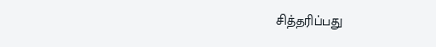சித்தரிப்பது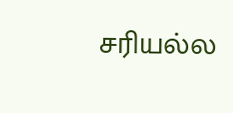சரியல்ல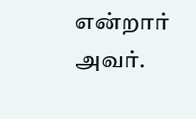என்றார் அவர்.